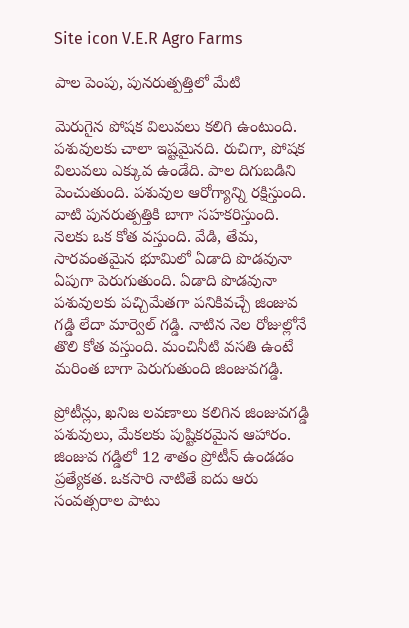Site icon V.E.R Agro Farms

పాల పెంపు, పునరుత్పత్తిలో మేటి

మెరుగైన పోషక విలువలు కలిగి ఉంటుంది. పశువులకు చాలా ఇష్టమైనది. రుచిగా, పోషక విలువలు ఎక్కువ ఉండేది. పాల దిగుబడిని పెంచుతుంది. పశువుల ఆరోగ్యాన్ని రక్షిస్తుంది. వాటి పునరుత్పత్తికి బాగా సహకరిస్తుంది. నెలకు ఒక కోత వస్తుంది. వేడి, తేమ, సారవంతమైన భూమిలో ఏడాది పొడవునా ఏపుగా పెరుగుతుంది. ఏడాది పొడవునా పశువులకు పచ్చిమేతగా పనికివచ్చే జింజువ గడ్డి లేదా మార్వెల్‌ గడ్డి. నాటిన నెల రోజుల్లోనే తొలి కోత వస్తుంది. మంచినీటి వసతి ఉంటే మరింత బాగా పెరుగుతుంది జింజువగడ్డి.

ప్రోటీన్లు, ఖనిజ లవణాలు కలిగిన జింజువగడ్డి పశువులు, మేకలకు పుష్టికరమైన ఆహారం. జింజువ గడ్డిలో 12 శాతం ప్రోటీన్‌ ఉండడం ప్రత్యేకత. ఒకసారి నాటితే ఐదు ఆరు సంవత్సరాల పాటు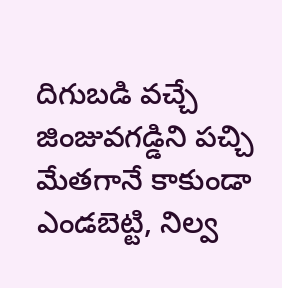దిగుబడి వచ్చే జింజువగడ్డిని పచ్చి మేతగానే కాకుండా ఎండబెట్టి, నిల్వ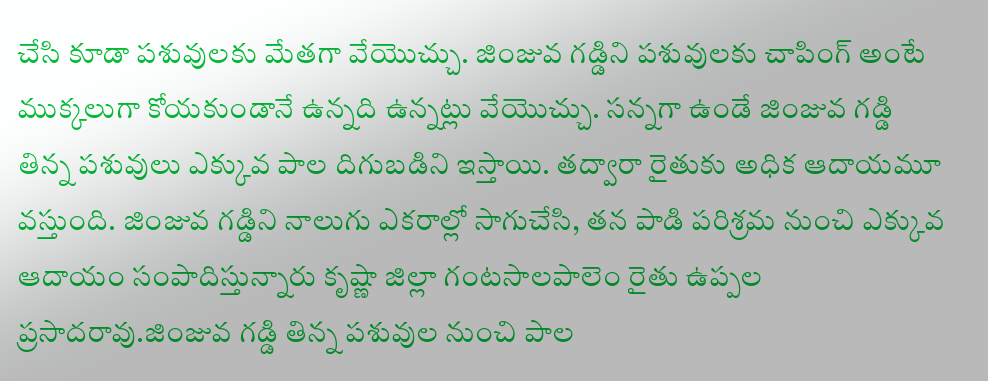చేసి కూడా పశువులకు మేతగా వేయొచ్చు. జింజువ గడ్డిని పశువులకు చాపింగ్‌ అంటే ముక్కలుగా కోయకుండానే ఉన్నది ఉన్నట్లు వేయొచ్చు. సన్నగా ఉండే జింజువ గడ్డి తిన్న పశువులు ఎక్కువ పాల దిగుబడిని ఇస్తాయి. తద్వారా రైతుకు అధిక ఆదాయమూ వస్తుంది. జింజువ గడ్డిని నాలుగు ఎకరాల్లో సాగుచేసి, తన పాడి పరిశ్రమ నుంచి ఎక్కువ ఆదాయం సంపాదిస్తున్నారు కృష్ణా జిల్లా గంటసాలపాలెం రైతు ఉప్పల ప్రసాదరావు.జింజువ గడ్డి తిన్న పశువుల నుంచి పాల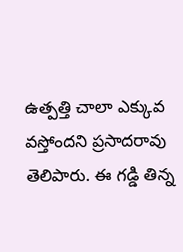ఉత్పత్తి చాలా ఎక్కువ వస్తోందని ప్రసాదరావు తెలిపారు. ఈ గడ్డి తిన్న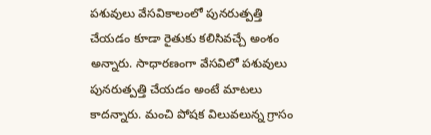పశువులు వేసవికాలంలో పునరుత్పత్తి చేయడం కూడా రైతుకు కలిసివచ్చే అంశం అన్నారు. సాధారణంగా వేసవిలో పశువులు పునరుత్పత్తి చేయడం అంటే మాటలు కాదన్నారు. మంచి పోషక విలువలున్న గ్రాసం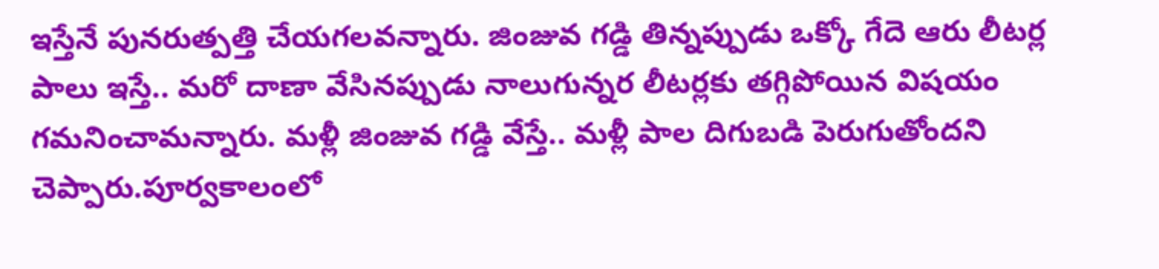ఇస్తేనే పునరుత్పత్తి చేయగలవన్నారు. జింజువ గడ్డి తిన్నప్పుడు ఒక్కో గేదె ఆరు లీటర్ల పాలు ఇస్తే.. మరో దాణా వేసినప్పుడు నాలుగున్నర లీటర్లకు తగ్గిపోయిన విషయం గమనించామన్నారు. మళ్లీ జింజువ గడ్డి వేస్తే.. మళ్లీ పాల దిగుబడి పెరుగుతోందని చెప్పారు.పూర్వకాలంలో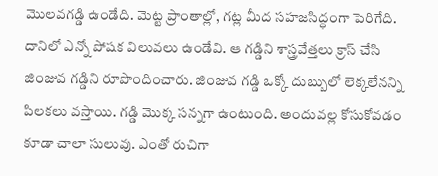మొలవగడ్డి ఉండేది. మెట్ట ప్రాంతాల్లో, గట్ల మీద సహజసిద్ధంగా పెరిగేది. దానిలో ఎన్నో పోషక విలువలు ఉండేవి. ఆ గడ్డిని శాస్త్రవేత్తలు క్రాస్‌ చేసి జింజువ గడ్డిని రూపొందించారు. జింజువ గడ్డి ఒక్కో దుబ్బులో లెక్కలేనన్ని పిలకలు వస్తాయి. గడ్డి మొక్క సన్నగా ఉంటుంది. అందువల్ల కోసుకోవడం కూడా చాలా సులువు. ఎంతో రుచిగా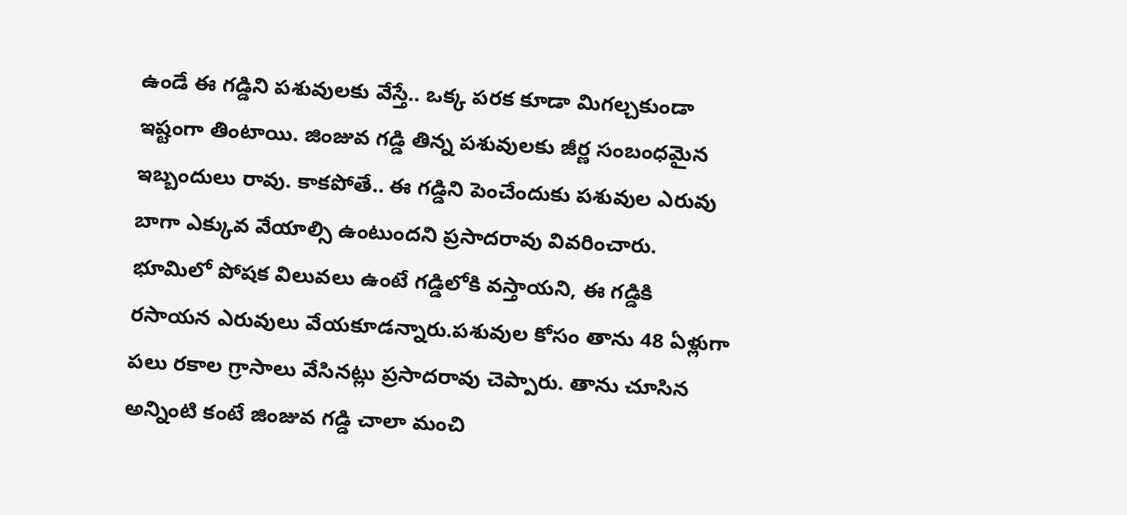ఉండే ఈ గడ్డిని పశువులకు వేస్తే.. ఒక్క పరక కూడా మిగల్చకుండా ఇష్టంగా తింటాయి. జింజువ గడ్డి తిన్న పశువులకు జీర్ణ సంబంధమైన ఇబ్బందులు రావు. కాకపోతే.. ఈ గడ్డిని పెంచేందుకు పశువుల ఎరువు బాగా ఎక్కువ వేయాల్సి ఉంటుందని ప్రసాదరావు వివరించారు. భూమిలో పోషక విలువలు ఉంటే గడ్డిలోకి వస్తాయని, ఈ గడ్డికి రసాయన ఎరువులు వేయకూడన్నారు.పశువుల కోసం తాను 48 ఏళ్లుగా పలు రకాల గ్రాసాలు వేసినట్లు ప్రసాదరావు చెప్పారు. తాను చూసిన అన్నింటి కంటే జింజువ గడ్డి చాలా మంచి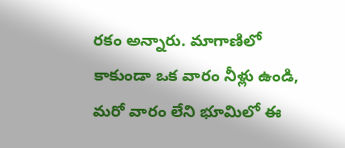రకం అన్నారు. మాగాణిలో కాకుండా ఒక వారం నీళ్లు ఉండి, మరో వారం లేని భూమిలో ఈ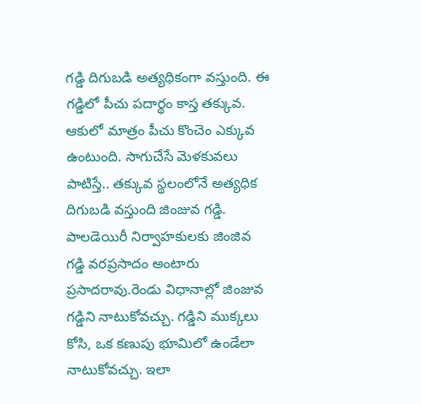గడ్డి దిగుబడి అత్యధికంగా వస్తుంది. ఈ గడ్డిలో పీచు పదార్థం కాస్త తక్కువ. ఆకులో మాత్రం పీచు కొంచెం ఎక్కువ ఉంటుంది. సాగుచేసే మెళకువలు పాటిస్తే.. తక్కువ స్థలంలోనే అత్యధిక దిగుబడి వస్తుంది జింజువ గడ్డి. పాలడెయిరీ నిర్వాహకులకు జింజివ గడ్డి వరప్రసాదం అంటారు ప్రసాదరావు.రెండు విధానాల్లో జింజువ గడ్డిని నాటుకోవచ్చు. గడ్డిని ముక్కలు కోసి, ఒక కణుపు భూమిలో ఉండేలా నాటుకోవచ్చు. ఇలా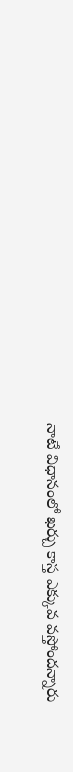నాటే విధానంలో ఖర్చు కాస్త ఎక్కువ వస్తోందన్నారు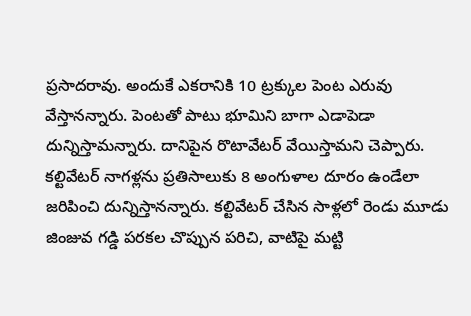ప్రసాదరావు. అందుకే ఎకరానికి 10 ట్రక్కుల పెంట ఎరువు వేస్తానన్నారు. పెంటతో పాటు భూమిని బాగా ఎడాపెడా దున్నిస్తామన్నారు. దానిపైన రొటావేటర్‌ వేయిస్తామని చెప్పారు. కల్టివేటర్‌ నాగళ్లను ప్రతిసాలుకు 8 అంగుళాల దూరం ఉండేలా జరిపించి దున్నిస్తానన్నారు. కల్టివేటర్‌ చేసిన సాళ్లలో రెండు మూడు జింజువ గడ్డి పరకల చొప్పున పరిచి, వాటిపై మట్టి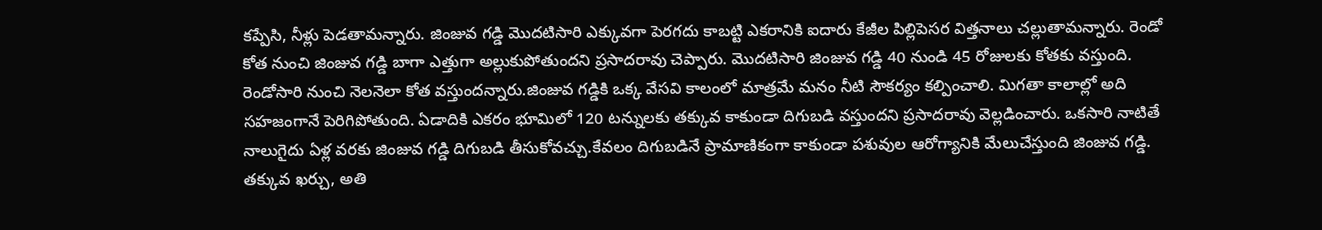కప్పేసి, నీళ్లు పెడతామన్నారు. జింజువ గడ్డి మొదటిసారి ఎక్కువగా పెరగదు కాబట్టి ఎకరానికి ఐదారు కేజీల పిల్లిపెసర విత్తనాలు చల్లుతామన్నారు. రెండో కోత నుంచి జింజువ గడ్డి బాగా ఎత్తుగా అల్లుకుపోతుందని ప్రసాదరావు చెప్పారు. మొదటిసారి జింజువ గడ్డి 40 నుండి 45 రోజులకు కోతకు వస్తుంది. రెండోసారి నుంచి నెలనెలా కోత వస్తుందన్నారు.జింజువ గడ్డికి ఒక్క వేసవి కాలంలో మాత్రమే మనం నీటి సౌకర్యం కల్పించాలి. మిగతా కాలాల్లో అది సహజంగానే పెరిగిపోతుంది. ఏడాదికి ఎకరం భూమిలో 120 టన్నులకు తక్కువ కాకుండా దిగుబడి వస్తుందని ప్రసాదరావు వెల్లడించారు. ఒకసారి నాటితే నాలుగైదు ఏళ్ల వరకు జింజువ గడ్డి దిగుబడి తీసుకోవచ్చు.కేవలం దిగుబడినే ప్రామాణికంగా కాకుండా పశువుల ఆరోగ్యానికి మేలుచేస్తుంది జింజువ గడ్డి. తక్కువ ఖర్చు, అతి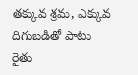తక్కువ శ్రమ, ఎక్కువ దిగుబడితో పాటు రైతు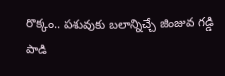రొక్కం.. పశువుకు బలాన్నిచ్చే జింజువ గడ్డి పాడి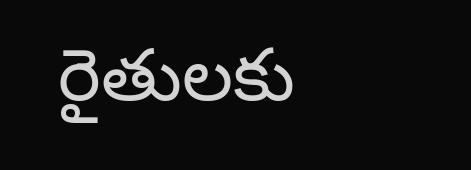రైతులకు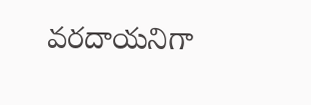వరదాయనిగా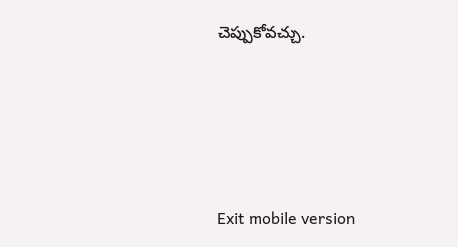చెప్పుకోవచ్చు.





Exit mobile version